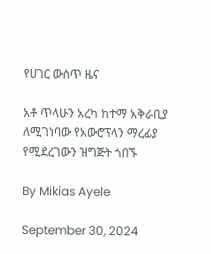የሀገር ውስጥ ዜና

አቶ ጥላሁን አረካ ከተማ አቅራቢያ ለሚገነባው የአውሮፕላን ማረፊያ የሚደረገውን ዝግጅት ጎበኙ

By Mikias Ayele

September 30, 2024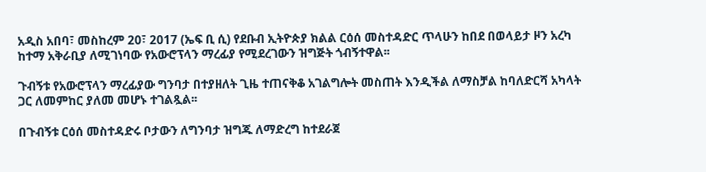አዲስ አበባ፣ መስከረም 20፣ 2017 (ኤፍ ቢ ሲ) የደቡብ ኢትዮጵያ ክልል ርዕሰ መስተዳድር ጥላሁን ከበደ በወላይታ ዞን አረካ ከተማ አቅራቢያ ለሚገነባው የአውሮፕላን ማረፊያ የሚደረገውን ዝግጅት ጎብኝተዋል፡፡

ጉብኝቱ የአውሮፕላን ማረፊያው ግንባታ በተያዘለት ጊዜ ተጠናቅቆ አገልግሎት መስጠት እንዲችል ለማስቻል ከባለድርሻ አካላት ጋር ለመምከር ያለመ መሆኑ ተገልጿል፡፡

በጉብኝቱ ርዕሰ መስተዳድሩ ቦታውን ለግንባታ ዝግጁ ለማድረግ ከተደራጀ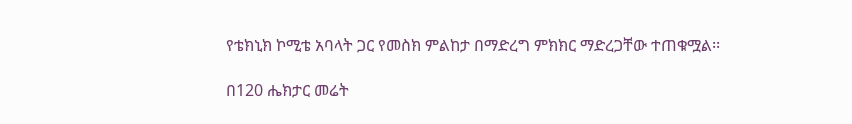የቴክኒክ ኮሚቴ አባላት ጋር የመስክ ምልከታ በማድረግ ምክክር ማድረጋቸው ተጠቁሟል፡፡

በ120 ሔክታር መሬት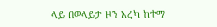ላይ በወላይታ ዞን አረካ ከተማ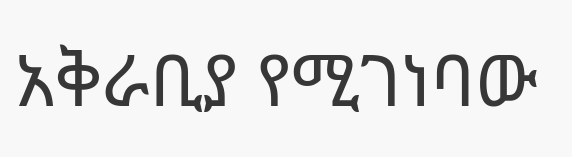አቅራቢያ የሚገነባው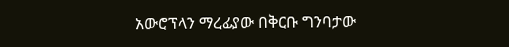አውሮፕላን ማረፊያው በቅርቡ ግንባታው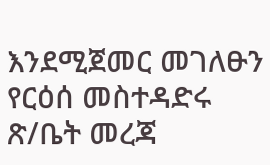እንደሚጀመር መገለፁን የርዕሰ መስተዳድሩ ጽ/ቤት መረጃ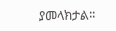ያመላክታል፡፡